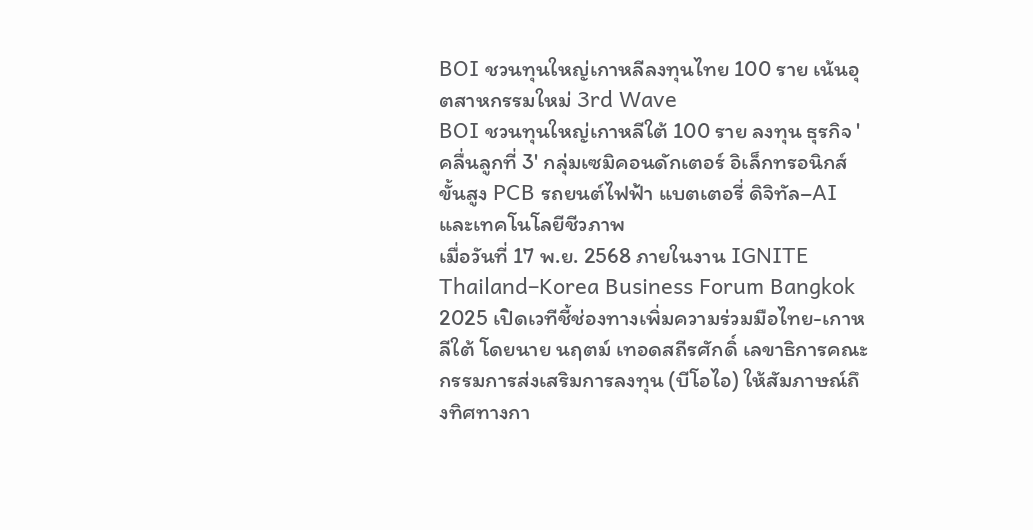BOI ชวนทุนใหญ่เกาหลีลงทุนไทย 100 ราย เน้นอุตสาหกรรมใหม่ 3rd Wave
BOI ชวนทุนใหญ่เกาหลีใต้ 100 ราย ลงทุน ธุรกิจ 'คลื่นลูกที่ 3' กลุ่มเซมิคอนดักเตอร์ อิเล็กทรอนิกส์ขั้นสูง PCB รถยนต์ไฟฟ้า แบตเตอรี่ ดิจิทัล–AI และเทคโนโลยีชีวภาพ
เมื่อวันที่ 17 พ.ย. 2568 ภายในงาน IGNITE Thailand–Korea Business Forum Bangkok 2025 เปิดเวทีชี้ช่องทางเพิ่มความร่วมมือไทย-เกาหลีใต้ โดยนาย นฤตม์ เทอดสถีรศักดิ์ เลขาธิการคณะกรรมการส่งเสริมการลงทุน (บีโอไอ) ให้สัมภาษณ์ถึงทิศทางกา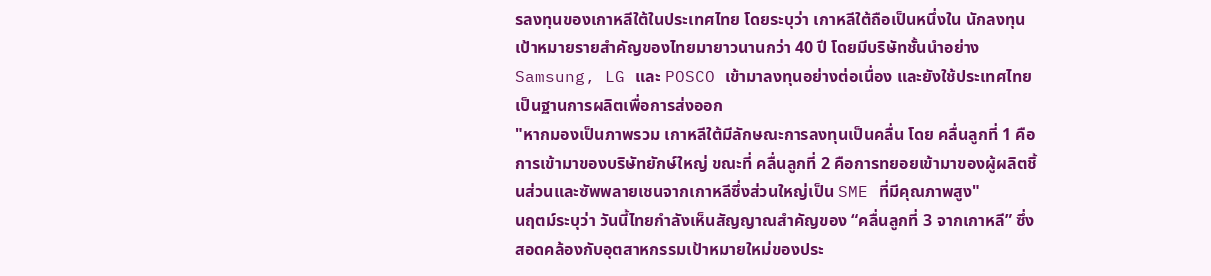รลงทุนของเกาหลีใต้ในประเทศไทย โดยระบุว่า เกาหลีใต้ถือเป็นหนึ่งใน นักลงทุนเป้าหมายรายสำคัญของไทยมายาวนานกว่า 40 ปี โดยมีบริษัทชั้นนำอย่าง Samsung, LG และ POSCO เข้ามาลงทุนอย่างต่อเนื่อง และยังใช้ประเทศไทยเป็นฐานการผลิตเพื่อการส่งออก
"หากมองเป็นภาพรวม เกาหลีใต้มีลักษณะการลงทุนเป็นคลื่น โดย คลื่นลูกที่ 1 คือการเข้ามาของบริษัทยักษ์ใหญ่ ขณะที่ คลื่นลูกที่ 2 คือการทยอยเข้ามาของผู้ผลิตชิ้นส่วนและซัพพลายเชนจากเกาหลีซึ่งส่วนใหญ่เป็น SME ที่มีคุณภาพสูง"
นฤตม์ระบุว่า วันนี้ไทยกำลังเห็นสัญญาณสำคัญของ “คลื่นลูกที่ 3 จากเกาหลี” ซึ่งสอดคล้องกับอุตสาหกรรมเป้าหมายใหม่ของประ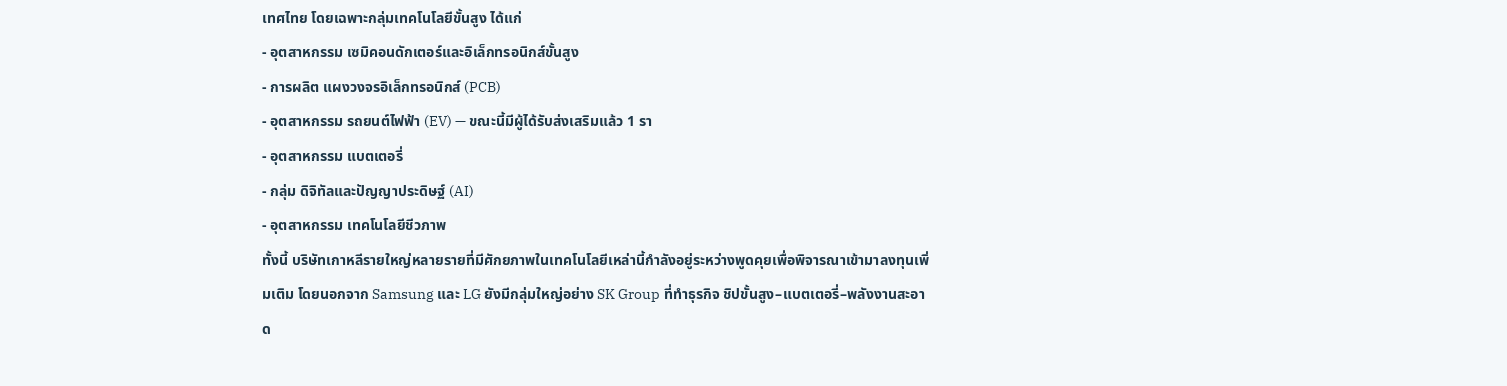เทศไทย โดยเฉพาะกลุ่มเทคโนโลยีขั้นสูง ได้แก่
- อุตสาหกรรม เซมิคอนดักเตอร์และอิเล็กทรอนิกส์ขั้นสูง
- การผลิต แผงวงจรอิเล็กทรอนิกส์ (PCB)
- อุตสาหกรรม รถยนต์ไฟฟ้า (EV) — ขณะนี้มีผู้ได้รับส่งเสริมแล้ว 1 รา
- อุตสาหกรรม แบตเตอรี่
- กลุ่ม ดิจิทัลและปัญญาประดิษฐ์ (AI)
- อุตสาหกรรม เทคโนโลยีชีวภาพ
ทั้งนี้ บริษัทเกาหลีรายใหญ่หลายรายที่มีศักยภาพในเทคโนโลยีเหล่านี้กำลังอยู่ระหว่างพูดคุยเพื่อพิจารณาเข้ามาลงทุนเพิ่มเติม โดยนอกจาก Samsung และ LG ยังมีกลุ่มใหญ่อย่าง SK Group ที่ทำธุรกิจ ชิปขั้นสูง–แบตเตอรี่–พลังงานสะอาด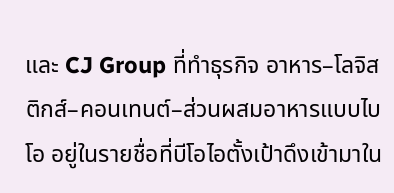และ CJ Group ที่ทำธุรกิจ อาหาร–โลจิสติกส์–คอนเทนต์–ส่วนผสมอาหารแบบไบโอ อยู่ในรายชื่อที่บีโอไอตั้งเป้าดึงเข้ามาใน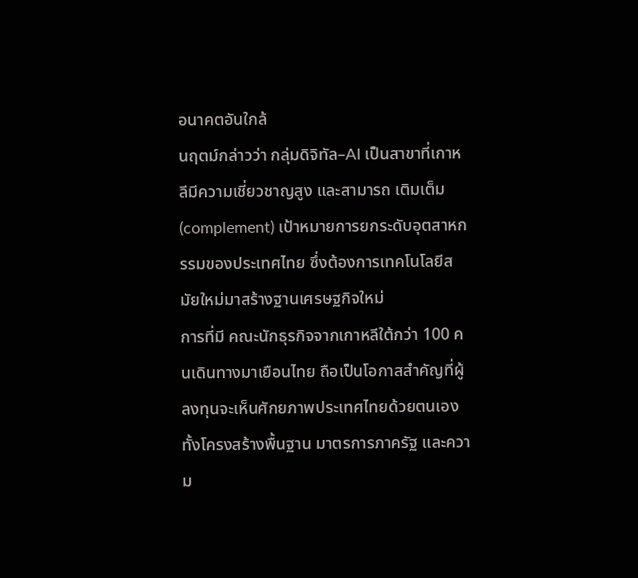อนาคตอันใกล้
นฤตม์กล่าวว่า กลุ่มดิจิทัล–AI เป็นสาขาที่เกาหลีมีความเชี่ยวชาญสูง และสามารถ เติมเต็ม (complement) เป้าหมายการยกระดับอุตสาหกรรมของประเทศไทย ซึ่งต้องการเทคโนโลยีสมัยใหม่มาสร้างฐานเศรษฐกิจใหม่
การที่มี คณะนักธุรกิจจากเกาหลีใต้กว่า 100 คนเดินทางมาเยือนไทย ถือเป็นโอกาสสำคัญที่ผู้ลงทุนจะเห็นศักยภาพประเทศไทยด้วยตนเอง ทั้งโครงสร้างพื้นฐาน มาตรการภาครัฐ และความ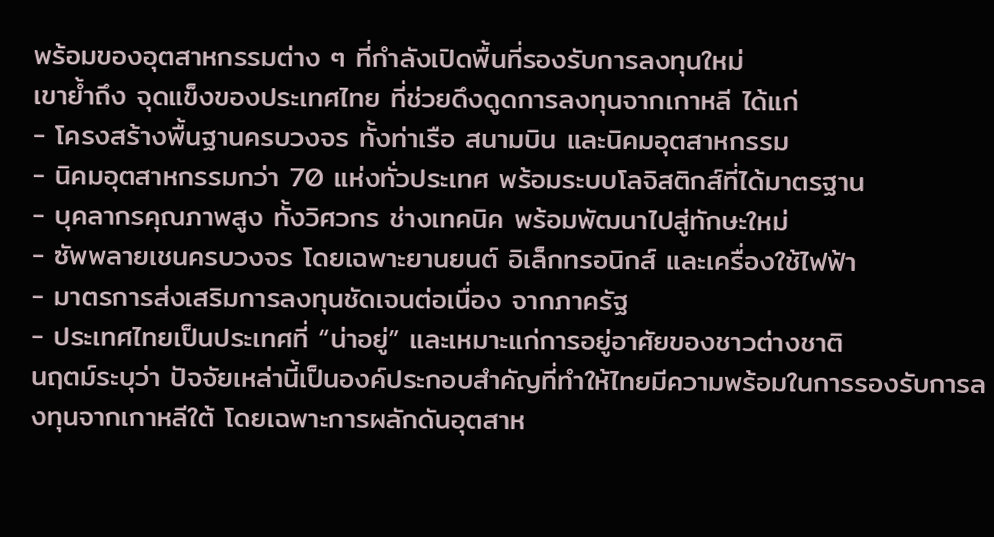พร้อมของอุตสาหกรรมต่าง ๆ ที่กำลังเปิดพื้นที่รองรับการลงทุนใหม่
เขาย้ำถึง จุดแข็งของประเทศไทย ที่ช่วยดึงดูดการลงทุนจากเกาหลี ได้แก่
- โครงสร้างพื้นฐานครบวงจร ทั้งท่าเรือ สนามบิน และนิคมอุตสาหกรรม
- นิคมอุตสาหกรรมกว่า 70 แห่งทั่วประเทศ พร้อมระบบโลจิสติกส์ที่ได้มาตรฐาน
- บุคลากรคุณภาพสูง ทั้งวิศวกร ช่างเทคนิค พร้อมพัฒนาไปสู่ทักษะใหม่
- ซัพพลายเชนครบวงจร โดยเฉพาะยานยนต์ อิเล็กทรอนิกส์ และเครื่องใช้ไฟฟ้า
- มาตรการส่งเสริมการลงทุนชัดเจนต่อเนื่อง จากภาครัฐ
- ประเทศไทยเป็นประเทศที่ “น่าอยู่” และเหมาะแก่การอยู่อาศัยของชาวต่างชาติ
นฤตม์ระบุว่า ปัจจัยเหล่านี้เป็นองค์ประกอบสำคัญที่ทำให้ไทยมีความพร้อมในการรองรับการลงทุนจากเกาหลีใต้ โดยเฉพาะการผลักดันอุตสาห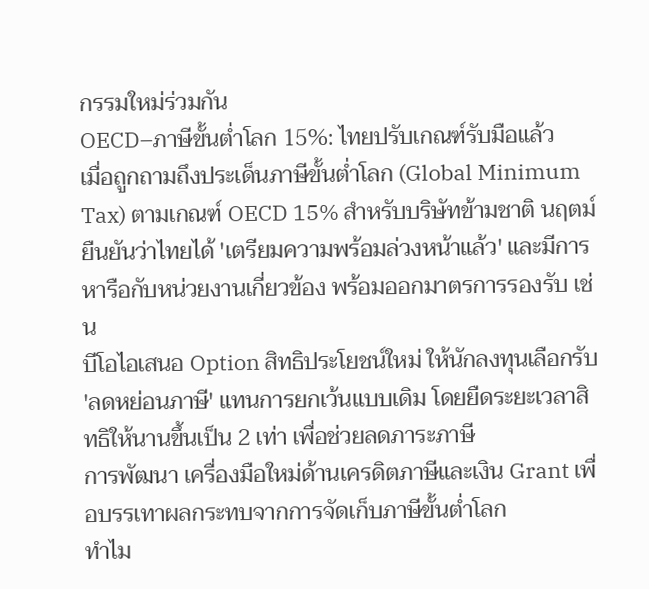กรรมใหม่ร่วมกัน
OECD–ภาษีขั้นต่ำโลก 15%: ไทยปรับเกณฑ์รับมือแล้ว
เมื่อถูกถามถึงประเด็นภาษีขั้นต่ำโลก (Global Minimum Tax) ตามเกณฑ์ OECD 15% สำหรับบริษัทข้ามชาติ นฤตม์ยืนยันว่าไทยได้ 'เตรียมความพร้อมล่วงหน้าแล้ว' และมีการหารือกับหน่วยงานเกี่ยวข้อง พร้อมออกมาตรการรองรับ เช่น
บีโอไอเสนอ Option สิทธิประโยชน์ใหม่ ให้นักลงทุนเลือกรับ 'ลดหย่อนภาษี' แทนการยกเว้นแบบเดิม โดยยืดระยะเวลาสิทธิให้นานขึ้นเป็น 2 เท่า เพื่อช่วยลดภาระภาษี
การพัฒนา เครื่องมือใหม่ด้านเครดิตภาษีและเงิน Grant เพื่อบรรเทาผลกระทบจากการจัดเก็บภาษีขั้นต่ำโลก
ทำไม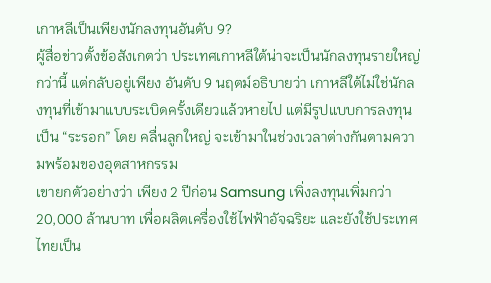เกาหลีเป็นเพียงนักลงทุนอันดับ 9?
ผู้สื่อข่าวตั้งข้อสังเกตว่า ประเทศเกาหลีใต้น่าจะเป็นนักลงทุนรายใหญ่กว่านี้ แต่กลับอยู่เพียง อันดับ 9 นฤตม์อธิบายว่า เกาหลีใต้ไม่ใช่นักลงทุนที่เข้ามาแบบระเบิดครั้งเดียวแล้วหายไป แต่มีรูปแบบการลงทุนเป็น “ระรอก” โดย คลื่นลูกใหญ่ จะเข้ามาในช่วงเวลาต่างกันตามความพร้อมของอุตสาหกรรม
เขายกตัวอย่างว่า เพียง 2 ปีก่อน Samsung เพิ่งลงทุนเพิ่มกว่า 20,000 ล้านบาท เพื่อผลิตเครื่องใช้ไฟฟ้าอัจฉริยะ และยังใช้ประเทศไทยเป็น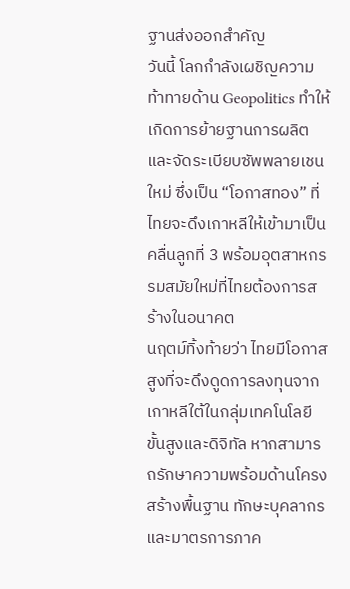ฐานส่งออกสำคัญ
วันนี้ โลกกำลังเผชิญความท้าทายด้าน Geopolitics ทำให้เกิดการย้ายฐานการผลิตและจัดระเบียบซัพพลายเชนใหม่ ซึ่งเป็น “โอกาสทอง” ที่ไทยจะดึงเกาหลีให้เข้ามาเป็น คลื่นลูกที่ 3 พร้อมอุตสาหกรรมสมัยใหม่ที่ไทยต้องการสร้างในอนาคต
นฤตม์ทิ้งท้ายว่า ไทยมีโอกาสสูงที่จะดึงดูดการลงทุนจากเกาหลีใต้ในกลุ่มเทคโนโลยีขั้นสูงและดิจิทัล หากสามารถรักษาความพร้อมด้านโครงสร้างพื้นฐาน ทักษะบุคลากร และมาตรการภาค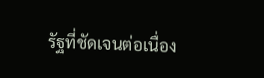รัฐที่ชัดเจนต่อเนื่อง